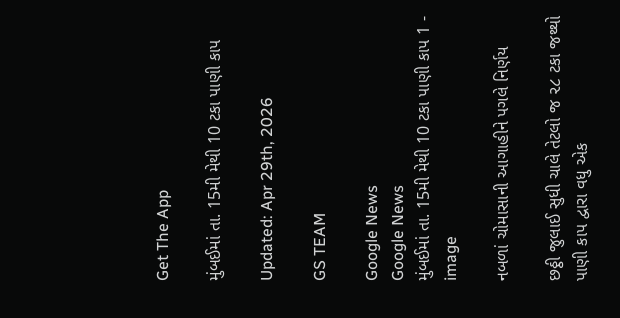Get The App

મુંબઈમાં તા. 15મી મેથી 10 ટકા પાણી કાપ

Updated: Apr 29th, 2026

GS TEAM

Google News
Google News
મુંબઈમાં તા. 15મી મેથી 10 ટકા પાણી કાપ 1 - image

નબળાં ચોમાસાની આગાહીને પગલે નિર્ણય

છઠ્ઠી જુલાઈ સુધી ચાલે તેટલો જ ૨૮ ટકા જથ્થો પાણી કાપ દ્વારા વધુ એક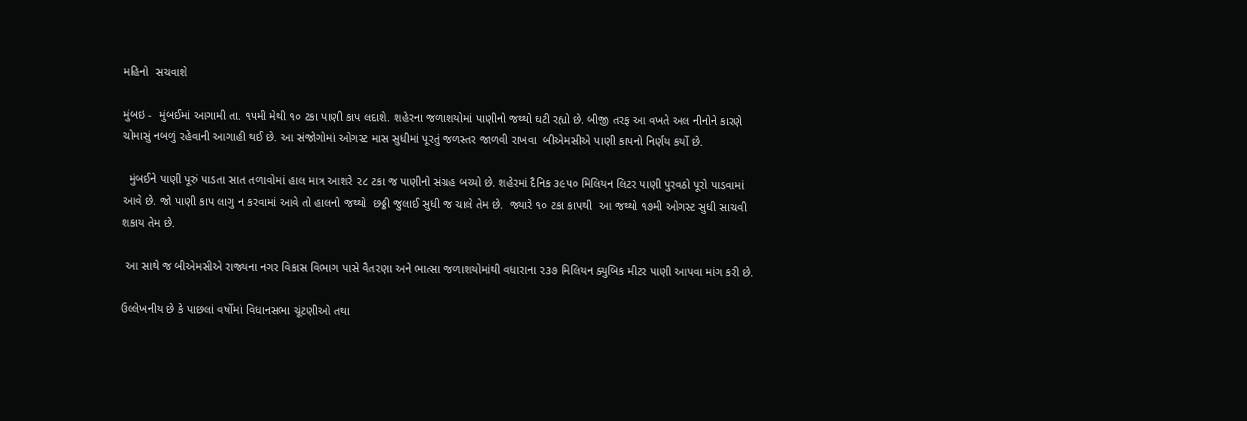મહિનો  સચવાશે

મુંબઇ -  મુંબઈમાં આગામી તા. ૧૫મી મેથી ૧૦ ટકા પાણી કાપ લદાશે. શહેરના જળાશયોમાં પાણીનો જથ્થો ઘટી રહ્યો છે. બીજી તરફ આ વખતે અલ નીનોને કારણે ચોમાસું નબળું રહેવાની આગાહી થઈ છે. આ સંજોગોમાં ઓગસ્ટ માસ સુધીમાં પૂરતું જળસ્તર જાળવી રાખવા  બીએમસીએ પાણી કાપનો નિર્ણય કર્યો છે.

  મુંબઈને પાણી પૂરું પાડતા સાત તળાવોમાં હાલ માત્ર આશરે ૨૮ ટકા જ પાણીનો સંગ્રહ બચ્યો છે. શહેરમાં દૈનિક ૩૯૫૦ મિલિયન લિટર પાણી પુરવઠો પૂરો પાડવામાં આવે છે. જો પાણી કાપ લાગુ ન કરવામાં આવે તો હાલનો જથ્થો  છઠ્ઠી જુલાઈ સુધી જ ચાલે તેમ છે.  જ્યારે ૧૦ ટકા કાપથી  આ જથ્થો ૧૭મી ઓગસ્ટ સુધી સાચવી શકાય તેમ છે.

 આ સાથે જ બીએમસીએ રાજ્યના નગર વિકાસ વિભાગ પાસે વૈતરણા અને ભાત્સા જળાશયોમાંથી વધારાના ૨૩૭ મિલિયન ક્યુબિક મીટર પાણી આપવા માંગ કરી છે.

ઉલ્લેખનીય છે કે પાછલાં વર્ષોમાં વિધાનસભા ચૂંટણીઓ તથા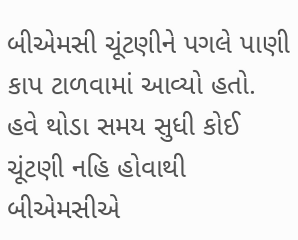બીએમસી ચૂંટણીને પગલે પાણી કાપ ટાળવામાં આવ્યો હતો. હવે થોડા સમય સુધી કોઈ ચૂંટણી નહિ હોવાથી બીએમસીએ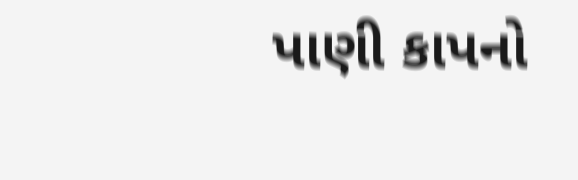પાણી કાપનો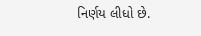નિર્ણય લીધો છે.